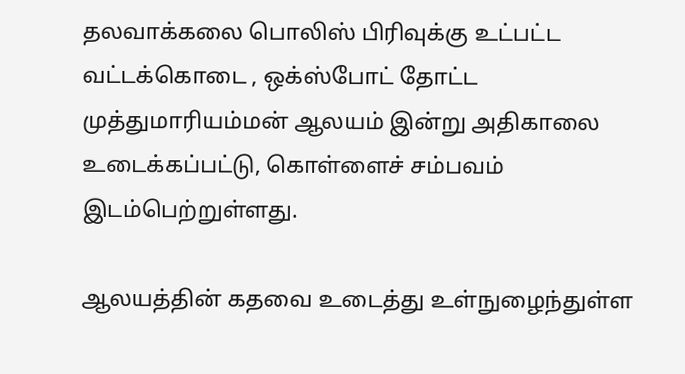தலவாக்கலை பொலிஸ் பிரிவுக்கு உட்பட்ட வட்டக்கொடை , ஒக்ஸ்போட் தோட்ட முத்துமாரியம்மன் ஆலயம் இன்று அதிகாலை உடைக்கப்பட்டு, கொள்ளைச் சம்பவம் இடம்பெற்றுள்ளது.

ஆலயத்தின் கதவை உடைத்து உள்நுழைந்துள்ள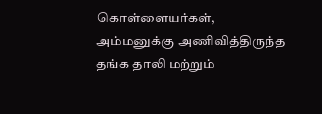கொள்ளையர்கள், அம்மனுக்கு அணிவித்திருந்த தங்க தாலி மற்றும்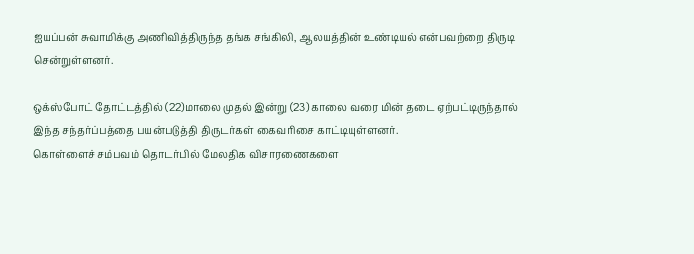ஐயப்பன் சுவாமிக்கு அணிவித்திருந்த தங்க சங்கிலி, ஆலயத்தின் உண்டியல் என்பவற்றை திருடி சென்றுள்ளனர்.

ஒக்ஸ்போட் தோட்டத்தில் (22)மாலை முதல் இன்று (23) காலை வரை மின் தடை ஏற்பட்டிருந்தால் இந்த சந்தர்ப்பத்தை பயன்படுத்தி திருடர்கள் கைவரிசை காட்டியுள்ளனர்.
கொள்ளைச் சம்பவம் தொடர்பில் மேலதிக விசாரணைகளை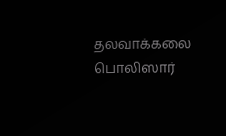தலவாக்கலை பொலிஸார்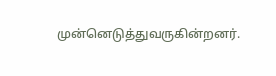முன்னெடுத்துவருகின்றனர்.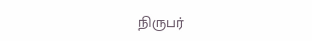நிருபர்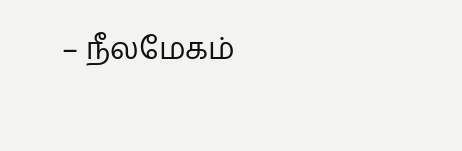– நீலமேகம்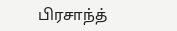பிரசாந்த்